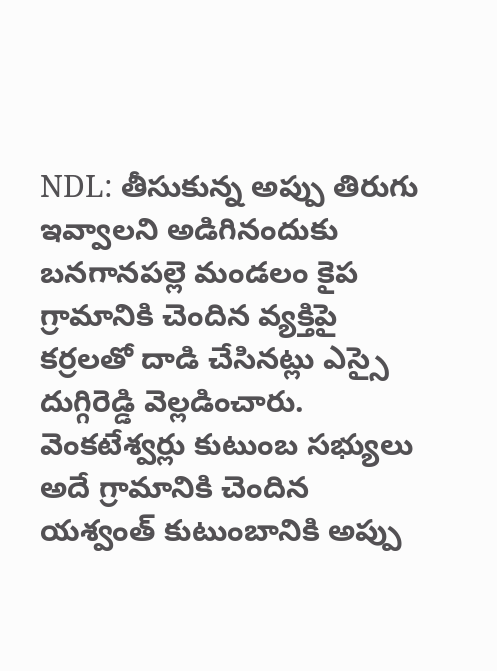NDL: తీసుకున్న అప్పు తిరుగు ఇవ్వాలని అడిగినందుకు బనగానపల్లె మండలం కైప గ్రామానికి చెందిన వ్యక్తిపై కర్రలతో దాడి చేసినట్లు ఎస్సై దుగ్గిరెడ్డి వెల్లడించారు. వెంకటేశ్వర్లు కుటుంబ సభ్యులు అదే గ్రామానికి చెందిన యశ్వంత్ కుటుంబానికి అప్పు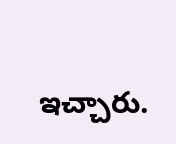ఇచ్చారు.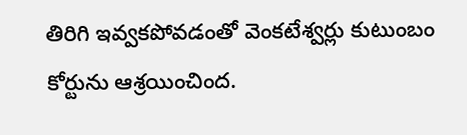తిరిగి ఇవ్వకపోవడంతో వెంకటేశ్వర్లు కుటుంబం కోర్టును ఆశ్రయించింద.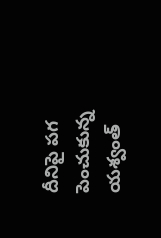దీనిపై పగ పెంచుకున్న యశ్వంత్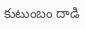కుటుంబం దాడి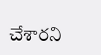చేశారని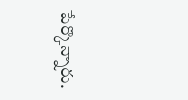పేర్కొన్నారు.